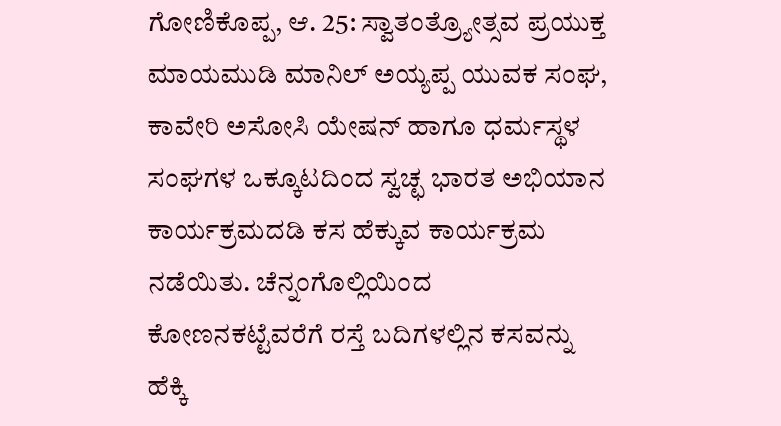ಗೋಣಿಕೊಪ್ಪ, ಆ. 25: ಸ್ವಾತಂತ್ರ್ಯೋತ್ಸವ ಪ್ರಯುಕ್ತ ಮಾಯಮುಡಿ ಮಾನಿಲ್ ಅಯ್ಯಪ್ಪ ಯುವಕ ಸಂಘ, ಕಾವೇರಿ ಅಸೋಸಿ ಯೇಷನ್ ಹಾಗೂ ಧರ್ಮಸ್ಥಳ ಸಂಘಗಳ ಒಕ್ಕೂಟದಿಂದ ಸ್ವಚ್ಛ ಭಾರತ ಅಭಿಯಾನ ಕಾರ್ಯಕ್ರಮದಡಿ ಕಸ ಹೆಕ್ಕುವ ಕಾರ್ಯಕ್ರಮ ನಡೆಯಿತು. ಚೆನ್ನಂಗೊಲ್ಲಿಯಿಂದ ಕೋಣನಕಟ್ಟೆವರೆಗೆ ರಸ್ತೆ ಬದಿಗಳಲ್ಲಿನ ಕಸವನ್ನು ಹೆಕ್ಕಿ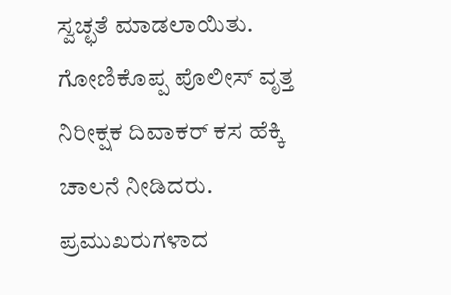ಸ್ವಚ್ಛತೆ ಮಾಡಲಾಯಿತು. ಗೋಣಿಕೊಪ್ಪ ಪೊಲೀಸ್ ವೃತ್ತ ನಿರೀಕ್ಷಕ ದಿವಾಕರ್ ಕಸ ಹೆಕ್ಕಿ ಚಾಲನೆ ನೀಡಿದರು. ಪ್ರಮುಖರುಗಳಾದ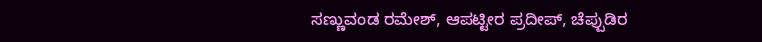ಸಣ್ಣುವಂಡ ರಮೇಶ್, ಆಪಟ್ಟೀರ ಪ್ರದೀಪ್, ಚೆಪ್ಪುಡಿರ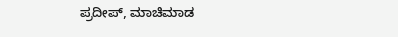ಪ್ರದೀಪ್, ಮಾಚಿಮಾಡ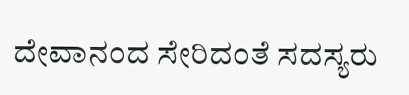ದೇವಾನಂದ ಸೇರಿದಂತೆ ಸದಸ್ಯರು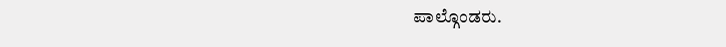ಪಾಲ್ಗೊಂಡರು.